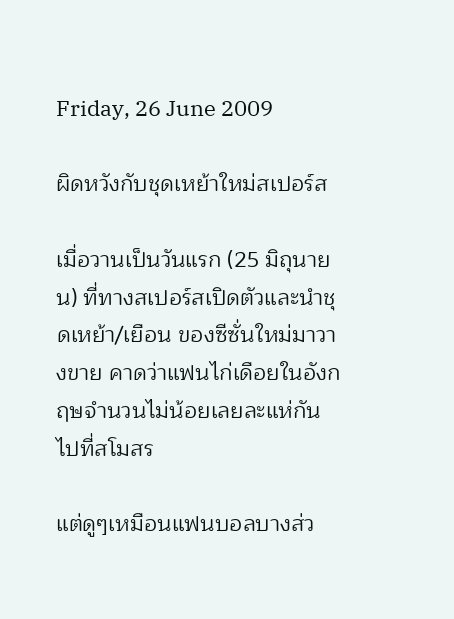Friday, 26 June 2009

ผิดหวังกับชุดเหย้าใหม่สเปอร์ส

เมื่อวานเป็นวันแรก (25 มิถุนายน) ที่ทางสเปอร์สเปิดตัวและนำชุดเหย้า/เยือน ของซีซั่นใหม่มาวางขาย คาดว่าแฟนไก่เดือยในอังกฤษจำนวนไม่น้อยเลยละแห่กันไปที่สโมสร

แต่ดูๆเหมือนแฟนบอลบางส่ว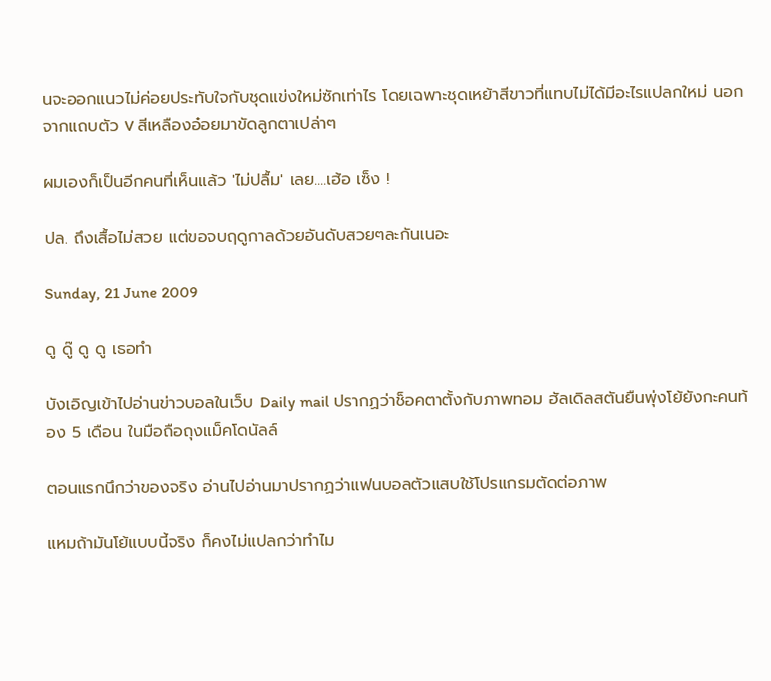นจะออกแนวไม่ค่อยประทับใจกับชุดแข่งใหม่ซักเท่าไร โดยเฉพาะชุดเหย้าสีขาวที่แทบไม่ได้มีอะไรแปลกใหม่ นอกจากแถบตัว V สีเหลืองอ๋อยมาขัดลูกตาเปล่าๆ

ผมเองก็เป็นอีกคนที่เห็นแล้ว 'ไม่ปลื้ม' เลย....เฮ้อ เซ็ง !

ปล. ถึงเสื้อไม่สวย แต่ขอจบฤดูกาลด้วยอันดับสวยๆละกันเนอะ

Sunday, 21 June 2009

ดู ดู๊ ดู ดู เธอทำ

บังเอิญเข้าไปอ่านข่าวบอลในเว็บ Daily mail ปรากฏว่าช็อคตาตั้งกับภาพทอม ฮัลเดิลสตันยืนพุ่งโย้ยังกะคนท้อง 5 เดือน ในมือถือถุงแม็คโดนัลล์

ตอนแรกนึกว่าของจริง อ่านไปอ่านมาปรากฏว่าแฟนบอลตัวแสบใช้โปรแกรมตัดต่อภาพ

แหมถ้ามันโย้แบบนี้จริง ก็คงไม่แปลกว่าทำไม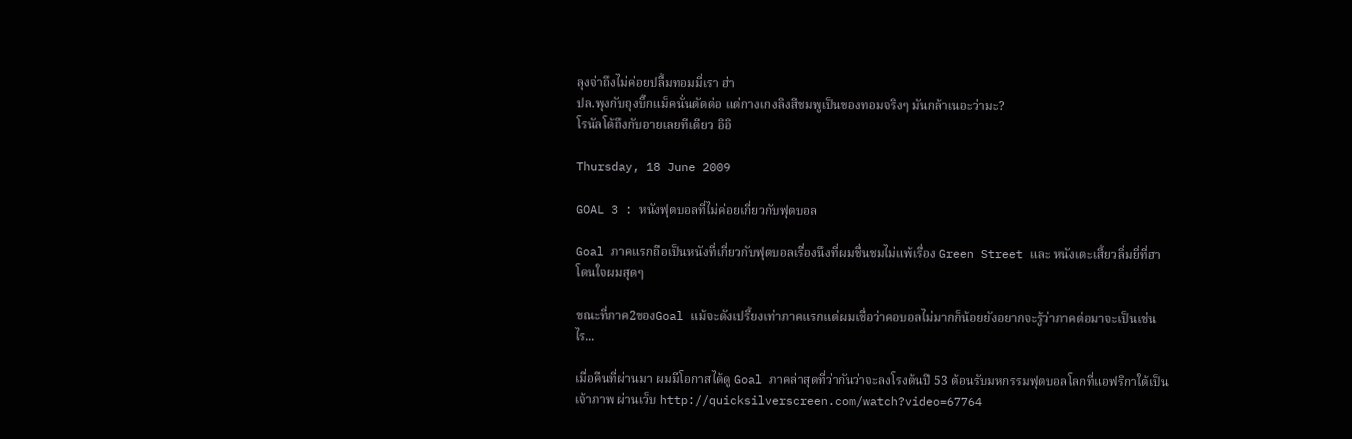ลุงจ่าถึงไม่ค่อยปลื้มทอมมี่เรา ฮ่า
ปล.พุงกับถุงบิ๊กแม็คนั่นตัดต่อ แต่กางเกงลิงสีชมพูเป็นของทอมจริงๆ มันกล้าเนอะว่ามะ?
โรนัลโด้ถึงกับอายเลยทีเดียว อิอิ

Thursday, 18 June 2009

GOAL 3 : หนังฟุตบอลที่ไม่ค่อยเกี่ยวกับฟุตบอล

Goal ภาคแรกถือเป็นหนังที่เกี่ยวกับฟุตบอลเรื่องนึงที่ผมชื่นชมไม่แพ้เรื่อง Green Street และ หนังเตะเสี้ยวลิ่มยี่ที่ฮาโดนใจผมสุดๆ

ขณะที่ภาค2ของGoal แม้จะดังเปรี้ยงเท่าภาคแรกแต่ผมเชื่อว่าคอบอลไม่มากก็น้อยยังอยากจะรู้ว่าภาคต่อมาจะเป็นเช่นไร...

เมื่อคืนที่ผ่านมา ผมมีโอกาสได้ดู Goal ภาคล่าสุดที่ว่ากันว่าจะลงโรงต้นปี 53 ต้อนรับมหกรรมฟุตบอลโลกที่แอฟริกาใต้เป็นเจ้าภาพ ผ่านเว็บ http://quicksilverscreen.com/watch?video=67764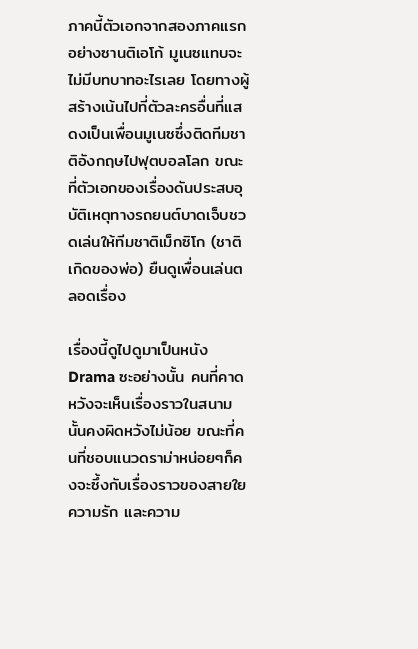ภาคนี้ตัวเอกจากสองภาคแรกอย่างซานติเอโก้ มูเนซแทบจะไม่มีบทบาทอะไรเลย โดยทางผู้สร้างเน้นไปที่ตัวละครอื่นที่แสดงเป็นเพื่อนมูเนซซึ่งติดทีมชาติอังกฤษไปฟุตบอลโลก ขณะที่ตัวเอกของเรื่องดันประสบอุบัติเหตุทางรถยนต์บาดเจ็บชวดเล่นให้ทีมชาติเม็กซิโก (ชาติเกิดของพ่อ) ยืนดูเพื่อนเล่นตลอดเรื่อง

เรื่องนี้ดูไปดูมาเป็นหนัง Drama ซะอย่างนั้น คนที่คาดหวังจะเห็นเรื่องราวในสนามนั้นคงผิดหวังไม่น้อย ขณะที่คนที่ชอบแนวดราม่าหน่อยๆก็คงจะซึ้งกับเรื่องราวของสายใย ความรัก และความ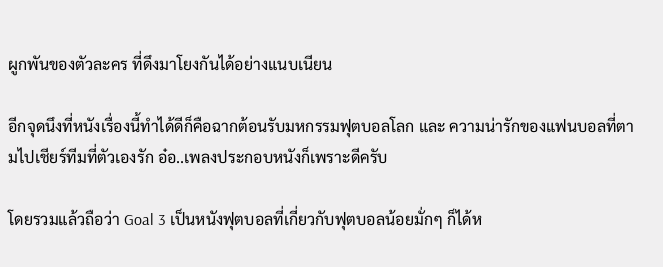ผูกพันของตัวละคร ที่ดึงมาโยงกันได้อย่างแนบเนียน

อีกจุดนึงที่หนังเรื่องนี้ทำได้ดีก็คือฉากต้อนรับมหกรรมฟุตบอลโลก และ ความน่ารักของแฟนบอลที่ตามไปเชียร์ทีมที่ตัวเองรัก อ๋อ..เพลงประกอบหนังก็เพราะดีครับ

โดยรวมแล้วถือว่า Goal 3 เป็นหนังฟุตบอลที่เกี่ยวกับฟุตบอลน้อยมั่กๆ ก็ได้ห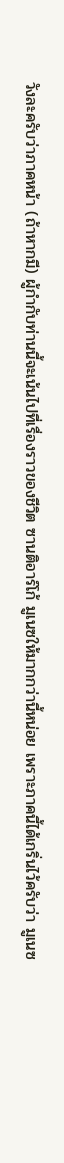วังละครับว่าภาคหน้า (ถ้าหากมี) ผู้กำกับท่านนี้จะเน้นไปที่เรื่องราวของชีวิต ซานติอาร์โก้ มูเนซให้มากกว่านี้หน่อย เพราะภาคนี้ได้เกริ่นไว้ครับว่า มูเนซ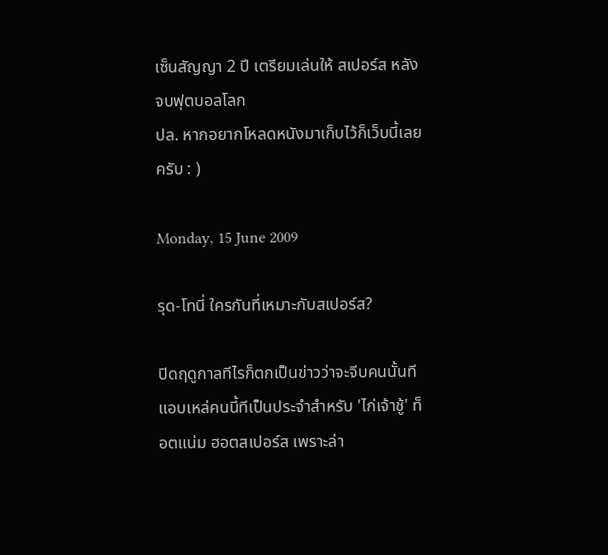เซ็นสัญญา 2 ปี เตรียมเล่นให้ สเปอร์ส หลังจบฟุตบอลโลก
ปล. หากอยากโหลดหนังมาเก็บไว้ก็เว็บนี้เลยครับ : )

Monday, 15 June 2009

รุด-โทนี่ ใครกันที่เหมาะกับสเปอร์ส?

ปิดฤดูกาลทีไรก็ตกเป็นข่าวว่าจะจีบคนนั้นที แอบเหล่คนนี้ทีเป็นประจำสำหรับ 'ไก่เจ้าชู้' ท็อตแน่ม ฮอตสเปอร์ส เพราะล่า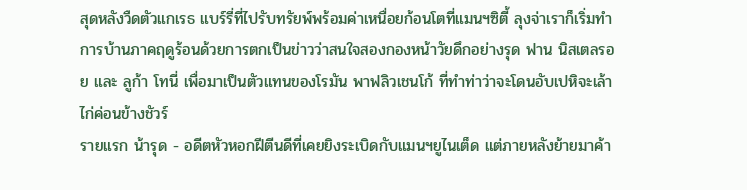สุดหลังวืดตัวแกเรธ แบร์รี่ที่ไปรับทรัยพ์พร้อมค่าเหนื่อยก้อนโตที่แมนฯซิตี้ ลุงจ่าเราก็เริ่มทำการบ้านภาคฤดูร้อนด้วยการตกเป็นข่าวว่าสนใจสองกองหน้าวัยดึกอย่างรุด ฟาน นิสเตลรอย และ ลูก้า โทนี่ เพื่อมาเป็นตัวแทนของโรมัน พาฟลิวเชนโก้ ที่ทำท่าว่าจะโดนอับเปหิจะเล้าไก่ค่อนข้างชัวร์
รายแรก น้ารุด - อดีตหัวหอกฝีตีนดีที่เคยยิงระเบิดกับแมนฯยูไนเต็ด แต่ภายหลังย้ายมาค้า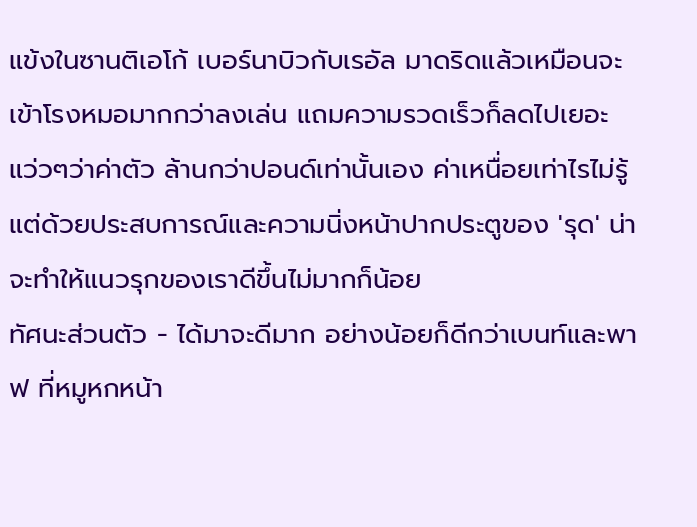แข้งในซานติเอโก้ เบอร์นาบิวกับเรอัล มาดริดแล้วเหมือนจะเข้าโรงหมอมากกว่าลงเล่น แถมความรวดเร็วก็ลดไปเยอะ แว่วๆว่าค่าตัว ล้านกว่าปอนด์เท่านั้นเอง ค่าเหนื่อยเท่าไรไม่รู้แต่ด้วยประสบการณ์และความนิ่งหน้าปากประตูของ 'รุด' น่าจะทำให้แนวรุกของเราดีขึ้นไม่มากก็น้อย
ทัศนะส่วนตัว - ได้มาจะดีมาก อย่างน้อยก็ดีกว่าเบนท์และพาฟ ที่หมูหกหน้า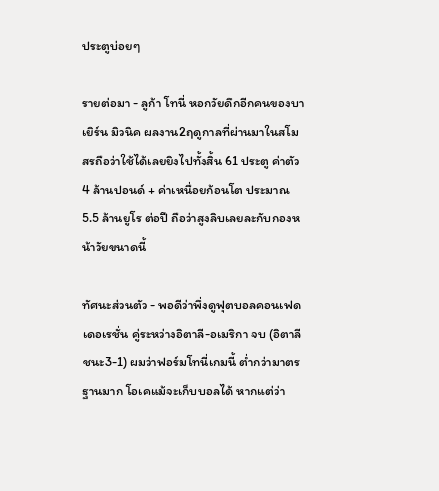ประตูบ่อยๆ

รายต่อมา - ลูก้า โทนี่ หอกวัยดึกอีกคนของบาเยิร์น มิวนิค ผลงาน2ฤดูกาลที่ผ่านมาในสโมสรถือว่าใช้ได้เลยยิงไปทั้งสิ้น 61 ประตู ค่าตัว 4 ล้านปอนด์ + ค่าเหนื่อยก้อนโต ประมาณ 5.5 ล้านยูโร ต่อปี ถือว่าสูงลิบเลยละกับกองหน้าวัยขนาดนี้

ทัศนะส่วนตัว - พอดีว่าพึ่งดูฟุตบอลคอนเฟดเดอเรชั่น คู่ระหว่างอิตาลี-อเมริกา จบ (อิตาลีชนะ3-1) ผมว่าฟอร์มโทนี่เกมนี้ ต่ำกว่ามาตรฐานมาก โอเคแม้จะเก็บบอลได้ หากแต่ว่า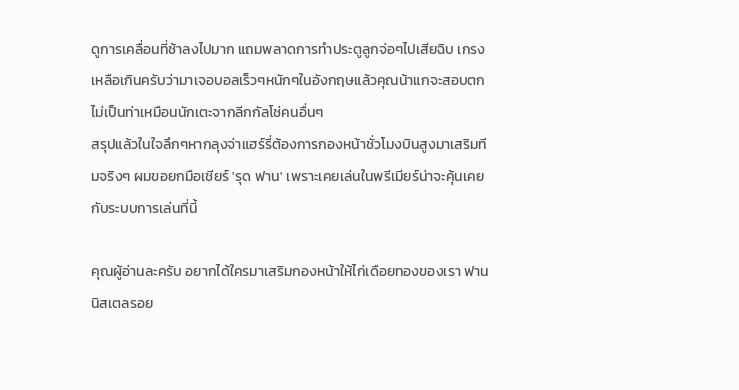ดูการเคลื่อนที่ช้าลงไปมาก แถมพลาดการทำประตูลูกจ่อๆไปเสียฉิบ เกรงเหลือเกินครับว่ามาเจอบอลเร็วๆหนักๆในอังกฤษแล้วคุณน้าแกจะสอบตกไม่เป็นท่าเหมือนนักเตะจากลีกกัลโช่คนอื่นๆ
สรุปแล้วในใจลึกๆหากลุงจ่าแฮร์รี่ต้องการกองหน้าชั่วโมงบินสูงมาเสริมทีมจริงๆ ผมขอยกมือเชียร์ 'รุด ฟาน' เพราะเคยเล่นในพรีเมียร์น่าจะคุ้นเคยกับระบบการเล่นที่นี้

คุณผู้อ่านละครับ อยากได้ใครมาเสริมกองหน้าให้ไก่เดือยทองของเรา ฟาน นิสเตลรอย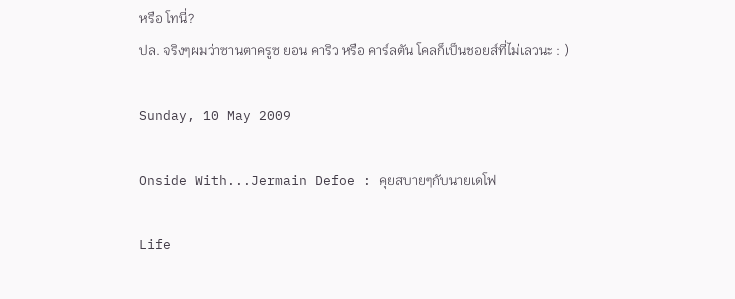หรือ โทนี่?
ปล. จริงๆผมว่าซานตาครูซ ยอน คาริว หรือ คาร์ลตัน โคลก็เป็นชอยส์ที่ไม่เลวนะ : )

Sunday, 10 May 2009

Onside With...Jermain Defoe : คุยสบายๆกับนายเดโฟ

Life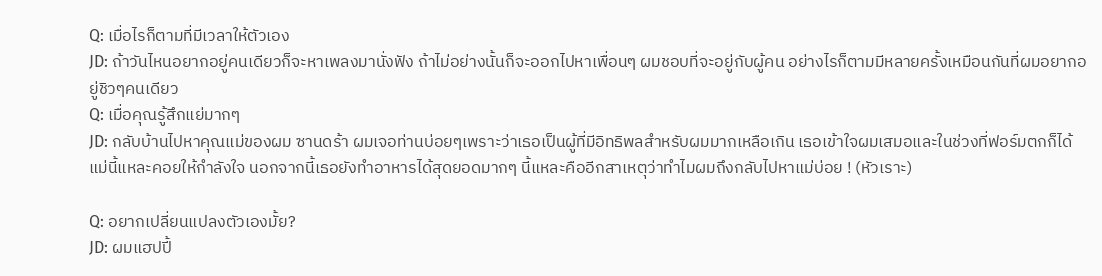Q: เมื่อไรก็ตามที่มีเวลาให้ตัวเอง
JD: ถ้าวันไหนอยากอยู่คนเดียวก็จะหาเพลงมานั่งฟัง ถ้าไม่อย่างนั้นก็จะออกไปหาเพื่อนๆ ผมชอบที่จะอยู่กับผู้คน อย่างไรก็ตามมีหลายครั้งเหมือนกันที่ผมอยากอยู่ชิวๆคนเดียว
Q: เมื่อคุณรู้สึกแย่มากๆ
JD: กลับบ้านไปหาคุณแม่ของผม ซานดร้า ผมเจอท่านบ่อยๆเพราะว่าเธอเป็นผู้ที่มีอิทธิพลสำหรับผมมากเหลือเกิน เธอเข้าใจผมเสมอและในช่วงที่ฟอร์มตกก็ได้แม่นี้แหละคอยให้กำลังใจ นอกจากนี้เธอยังทำอาหารได้สุดยอดมากๆ นี้แหละคืออีกสาเหตุว่าทำไมผมถึงกลับไปหาแม่บ่อย ! (หัวเราะ)

Q: อยากเปลี่ยนแปลงตัวเองมั้ย?
JD: ผมแฮปปี้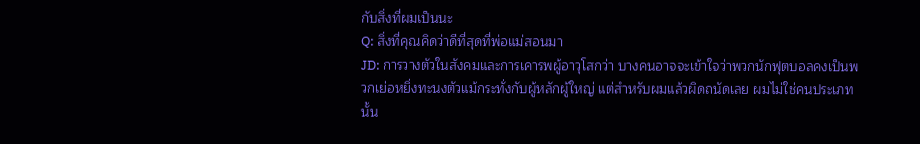กับสิ่งที่ผมเป็นนะ
Q: สิ่งที่คุณคิดว่าดีที่สุดที่พ่อแม่สอนมา
JD: การวางตัวในสังคมและการเคารพผู้อาวุโสกว่า บางคนอาจจะเข้าใจว่าพวกนักฟุตบอลคงเป็นพวกเย่อหยิ่งทะนงตัวแม้กระทั่งกับผู้หลักผู้ใหญ่ แต่สำหรับผมแล้วผิดถนัดเลย ผมไม่ใช่คนประเภทนั้น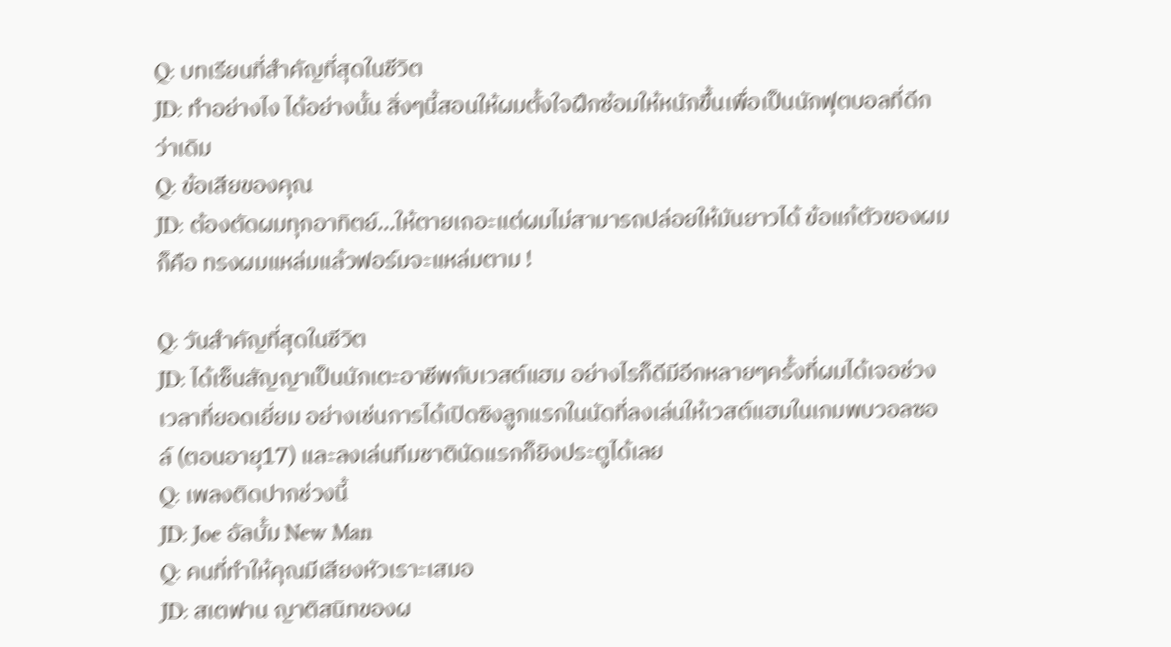Q: บทเรียนที่สำคัญที่สุดในชีวิต
JD: ทำอย่างไง ได้อย่างนั้น สิ่งๆนี้สอนให้ผมตั้งใจฝึกซ้อมให้หนักขึ้นเพื่อเป็นนักฟุตบอลที่ดีกว่าเดิม
Q: ข้อเสียของคุณ
JD: ต้องตัดผมทุกอาทิตย์...ให้ตายเถอะแต่ผมไม่สามารถปล่อยให้มันยาวได้ ข้อแก้ตัวของผมก็คือ ทรงผมแหล่มแล้วฟอร์มจะแหล่มตาม !

Q: วันสำคัญที่สุดในชีวิต
JD: ได้เซ็นสัญญาเป็นนักเตะอาชีพกับเวสต์แฮม อย่างไรก็ดีมีอีกหลายๆครั้งที่ผมได้เจอช่วงเวลาที่ยอดเยี่ยม อย่างเช่นการได้เปิดซิงลูกแรกในนัดที่ลงเล่นให้เวสต์แฮมในเกมพบวอลซอล์ (ตอนอายุ17) และลงเล่นทีมชาตินัดแรกก็ยิงประตูได้เลย
Q: เพลงติดปากช่วงนี้
JD: Joe อัลบั้ม New Man
Q: คนที่ทำให้คุณมีเสียงหัวเราะเสมอ
JD: สเตฟาน ญาติสนิทของผ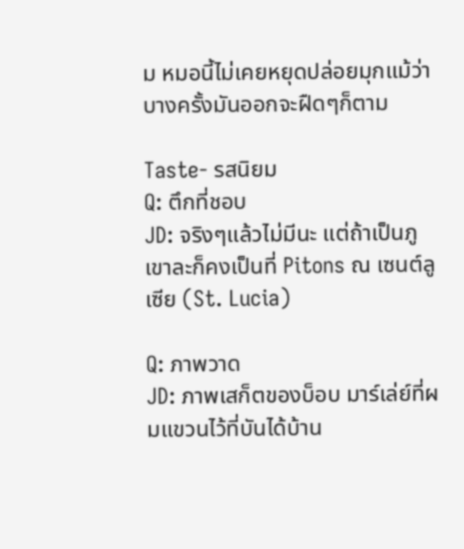ม หมอนี้ไม่เคยหยุดปล่อยมุกแม้ว่าบางครั้งมันออกจะฝืดๆก็ตาม

Taste- รสนิยม
Q: ตึกที่ชอบ
JD: จริงๆแล้วไม่มีนะ แต่ถ้าเป็นภูเขาละก็คงเป็นที่ Pitons ณ เซนต์ลูเซีย (St. Lucia)

Q: ภาพวาด
JD: ภาพเสก็ตของบ็อบ มาร์เล่ย์ที่ผมแขวนไว้ที่บันได้บ้าน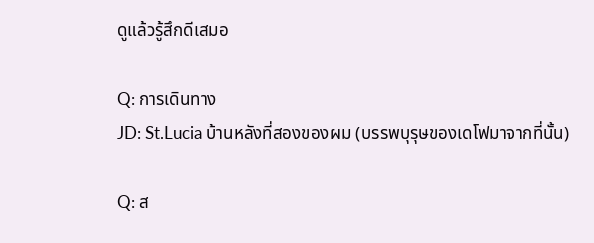ดูแล้วรู้สึกดีเสมอ

Q: การเดินทาง
JD: St.Lucia บ้านหลังที่สองของผม (บรรพบุรุษของเดโฟมาจากที่นั้น)

Q: ส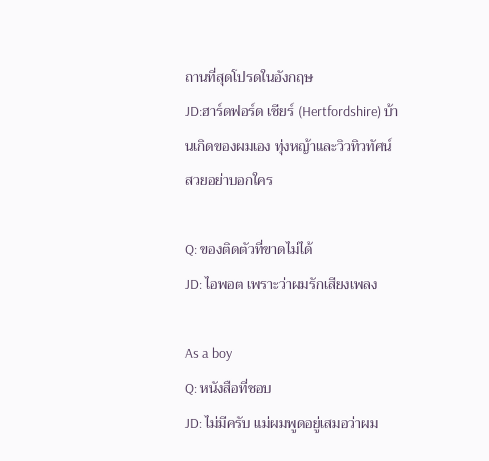ถานที่สุดโปรดในอังกฤษ
JD:ฮาร์ดฟอร์ด เชียร์ (Hertfordshire) บ้านเกิดของผมเอง ทุ่งหญ้าและวิวทิวทัศน์สวยอย่าบอกใคร

Q: ของติดตัวที่ขาดไม่ได้
JD: ไอพอต เพราะว่าผมรักเสียงเพลง

As a boy
Q: หนังสือที่ชอบ
JD: ไม่มีครับ แม่ผมพูดอยู่เสมอว่าผม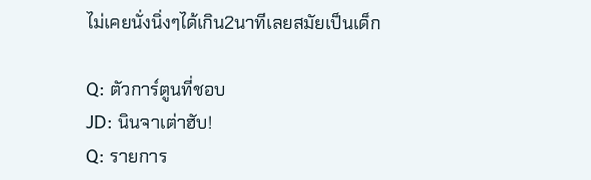ไม่เคยนั่งนิ่งๆได้เกิน2นาทีเลยสมัยเป็นเด็ก

Q: ตัวการ์ตูนที่ชอบ
JD: นินจาเต่าฮับ!
Q: รายการ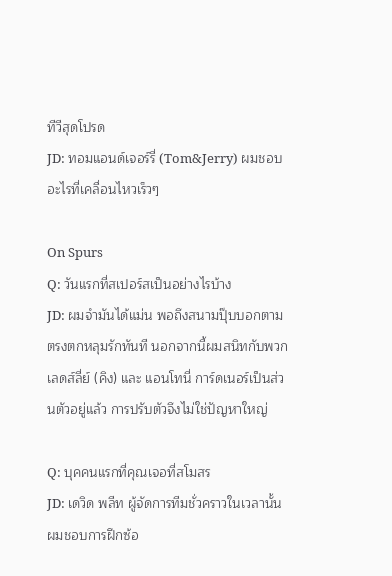ทีวีสุดโปรด
JD: ทอมแอนด์เจอร์รี่ (Tom&Jerry) ผมชอบอะไรที่เคลื่อนไหวเร็วๆ

On Spurs
Q: วันแรกที่สเปอร์สเป็นอย่างไรบ้าง
JD: ผมจำมันได้แม่น พอถึงสนามปุ๊บบอกตามตรงตกหลุมรักทันที นอกจากนี้ผมสนิทกับพวกเลดส์ลี่ย์ (คิง) และ แอนโทนี่ การ์ดเนอร์เป็นส่วนตัวอยู่แล้ว การปรับตัวจึงไม่ใช่ปัญหาใหญ่

Q: บุคคนแรกที่คุณเจอที่สโมสร
JD: เดวิด พลีท ผู้จัดการทีมชั่วคราวในเวลานั้น ผมชอบการฝึกซ้อ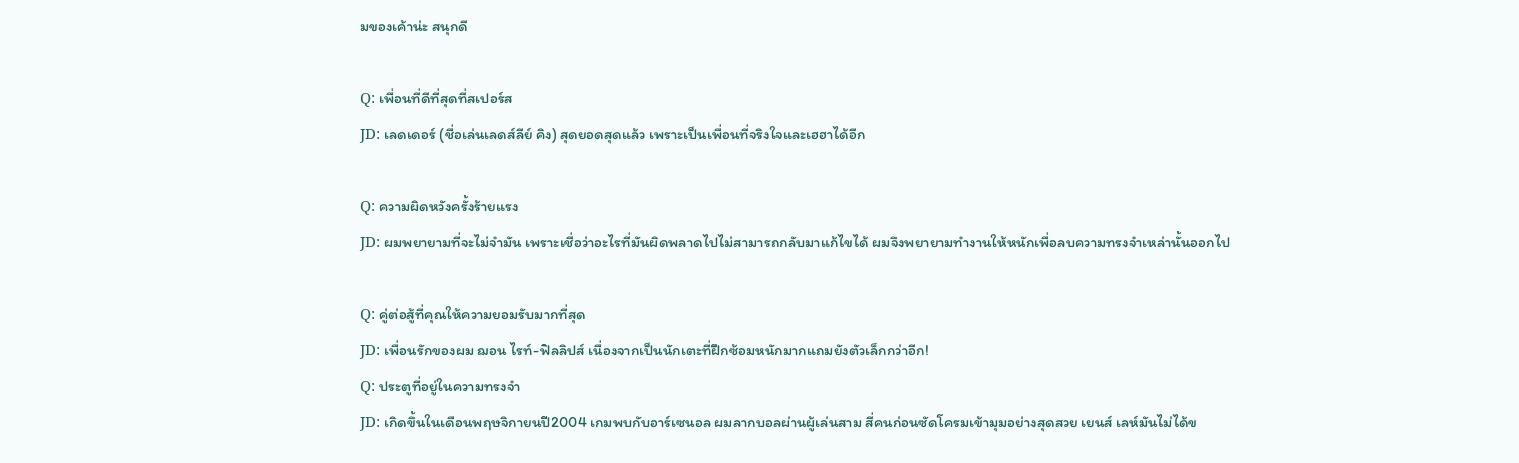มของเค้าน่ะ สนุกดี

Q: เพื่อนที่ดีที่สุดที่สเปอร์ส
JD: เลดเดอร์ (ชื่อเล่นเลดส์ลีย์ คิง) สุดยอดสุดแล้ว เพราะเป็นเพื่อนที่จริงใจและเฮฮาได้อีก

Q: ความผิดหวังครั้งร้ายแรง
JD: ผมพยายามที่จะไม่จำมัน เพราะเชื่อว่าอะไรที่มันผิดพลาดไปไม่สามารถกลับมาแก้ไขได้ ผมจึงพยายามทำงานให้หนักเพื่อลบความทรงจำเหล่านั้นออกไป

Q: คู่ต่อสู้ที่คุณให้ความยอมรับมากที่สุด
JD: เพื่อนรักของผม ฌอน ไรท์-ฟิลลิปส์ เนื่องจากเป็นนักเตะที่ฝึกซ้อมหนักมากแถมยังตัวเล็กกว่าอีก!
Q: ประตูที่อยู่ในความทรงจำ
JD: เกิดขึ้นในเดือนพฤษจิกายนปี2004 เกมพบกับอาร์เซนอล ผมลากบอลผ่านผู้เล่นสาม สี่คนก่อนซัดโครมเข้ามุมอย่างสุดสวย เยนส์ เลห์มันไม่ได้ข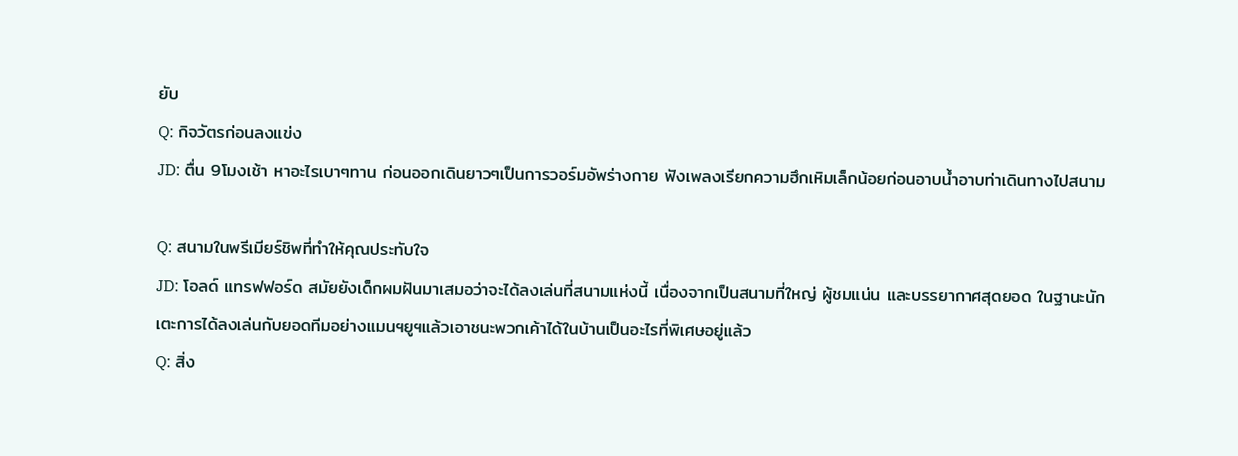ยับ
Q: กิจวัตรก่อนลงแข่ง
JD: ตื่น 9โมงเช้า หาอะไรเบาๆทาน ก่อนออกเดินยาวๆเป็นการวอร์มอัพร่างกาย ฟังเพลงเรียกความฮึกเหิมเล็กน้อยก่อนอาบน้ำอาบท่าเดินทางไปสนาม

Q: สนามในพรีเมียร์ชิพที่ทำให้คุณประทับใจ
JD: โอลด์ แทรฟฟอร์ด สมัยยังเด็กผมฝันมาเสมอว่าจะได้ลงเล่นที่สนามแห่งนี้ เนื่องจากเป็นสนามที่ใหญ่ ผู้ชมแน่น และบรรยากาศสุดยอด ในฐานะนักเตะการได้ลงเล่นกับยอดทีมอย่างแมนฯยูฯแล้วเอาชนะพวกเค้าได้ในบ้านเป็นอะไรที่พิเศษอยู่แล้ว
Q: สิ่ง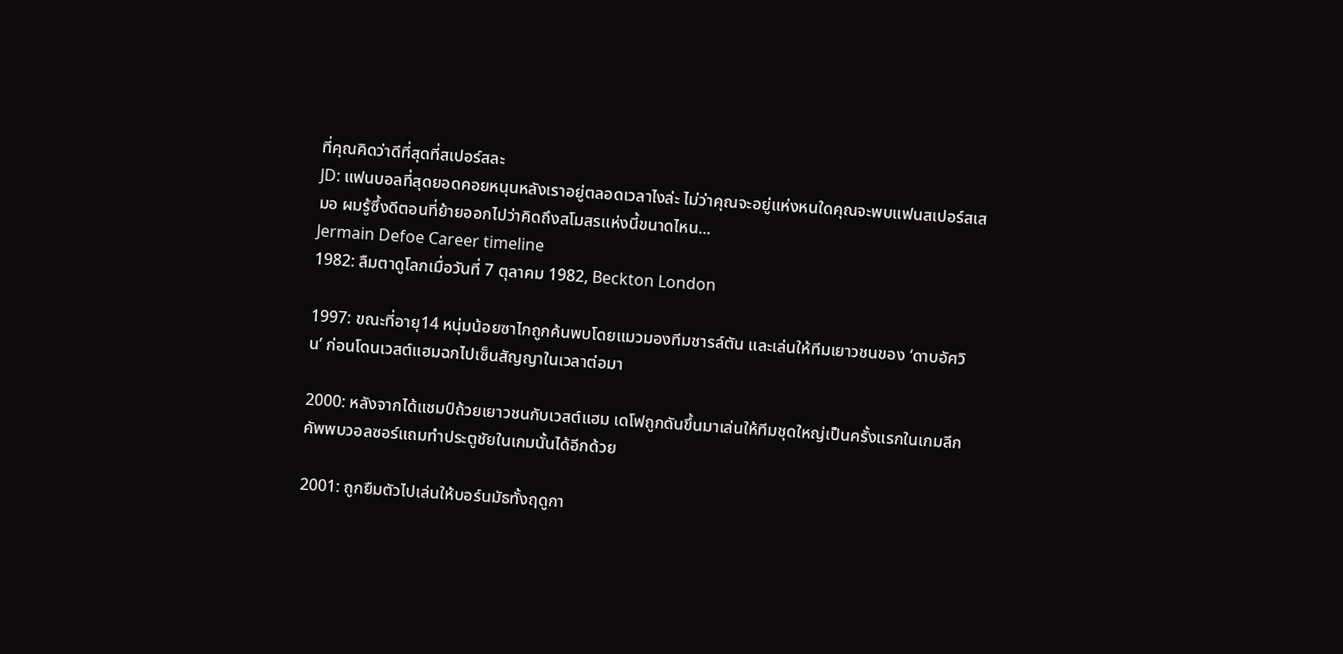ที่คุณคิดว่าดีที่สุดที่สเปอร์สละ
JD: แฟนบอลที่สุดยอดคอยหนุนหลังเราอยู่ตลอดเวลาไงล่ะ ไม่ว่าคุณจะอยู่แห่งหนใดคุณจะพบแฟนสเปอร์สเสมอ ผมรู้ซึ้งดีตอนที่ย้ายออกไปว่าคิดถึงสโมสรแห่งนี้ขนาดไหน...
Jermain Defoe Career timeline
1982: ลืมตาดูโลกเมื่อวันที่ 7 ตุลาคม 1982, Beckton London

1997: ขณะที่อายุ14 หนุ่มน้อยซาไกถูกค้นพบโดยแมวมองทีมชารล์ตัน และเล่นให้ทีมเยาวชนของ ‘ดาบอัศวิน’ ก่อนโดนเวสต์แฮมฉกไปเซ็นสัญญาในเวลาต่อมา

2000: หลังจากได้แชมป์ถ้วยเยาวชนกับเวสต์แฮม เดโฟถูกดันขึ้นมาเล่นให้ทีมชุดใหญ่เป็นครั้งแรกในเกมลีกคัพพบวอลซอร์แถมทำประตูชัยในเกมนั้นได้อีกด้วย

2001: ถูกยืมตัวไปเล่นให้บอร์นมัธทั้งฤดูกา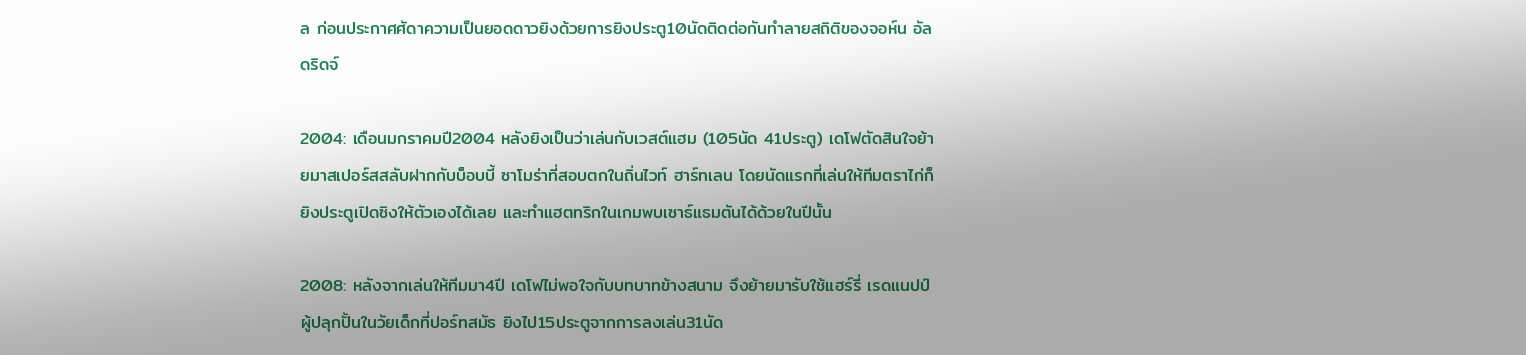ล ก่อนประกาศศัดาความเป็นยอดดาวยิงด้วยการยิงประตู10นัดติดต่อกันทำลายสถิติของจอห์น อัลดริดจ์

2004: เดือนมกราคมปี2004 หลังยิงเป็นว่าเล่นกับเวสต์แฮม (105นัด 41ประตู) เดโฟตัดสินใจย้ายมาสเปอร์สสลับฝากกับบ็อบบี้ ซาโมร่าที่สอบตกในถิ่นไวท์ ฮาร์ทเลน โดยนัดแรกที่เล่นให้ทีมตราไก่ก็ยิงประตูเปิดซิงให้ตัวเองได้เลย และทำแฮตทริกในเกมพบเซาธ์แธมตันได้ด้วยในปีนั้น

2008: หลังจากเล่นให้ทีมมา4ปี เดโฟไม่พอใจกับบทบาทข้างสนาม จึงย้ายมารับใช้แฮร์รี่ เรดแนปป์ผู้ปลุกปั้นในวัยเด็กที่ปอร์ทสมัธ ยิงไป15ประตูจากการลงเล่น31นัด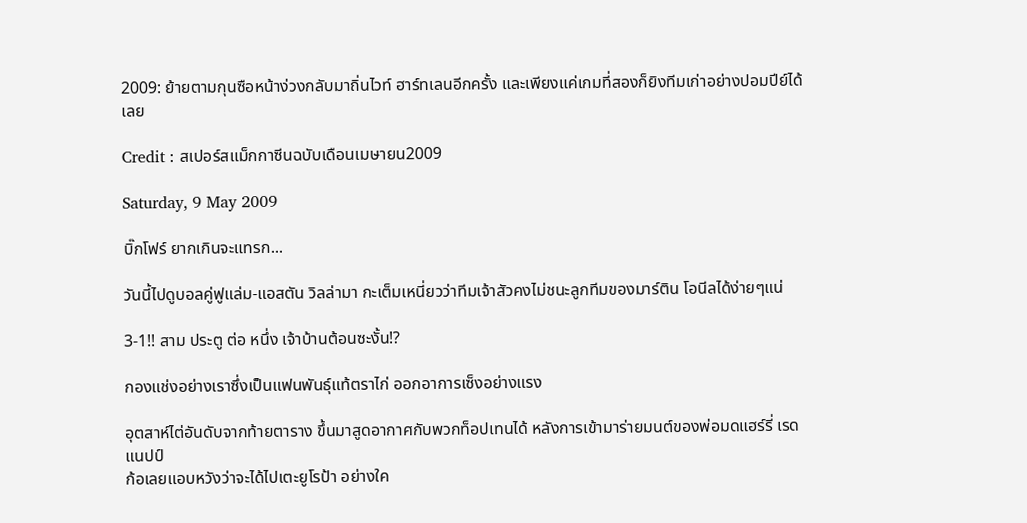2009: ย้ายตามกุนซือหน้าง่วงกลับมาถิ่นไวท์ ฮาร์ทเลนอีกครั้ง และเพียงแค่เกมที่สองก็ยิงทีมเก่าอย่างปอมปีย์ได้เลย

Credit : สเปอร์สแม็กกาซีนฉบับเดือนเมษายน2009

Saturday, 9 May 2009

บิ๊กโฟร์ ยากเกินจะแทรก...

วันนี้ไปดูบอลคู่ฟูแล่ม-แอสตัน วิลล่ามา กะเต็มเหนี่ยวว่าทีมเจ้าสัวคงไม่ชนะลูกทีมของมาร์ติน โอนีลได้ง่ายๆแน่

3-1!! สาม ประตู ต่อ หนึ่ง เจ้าบ้านต้อนซะงั้น!?

กองแช่งอย่างเราซึ่งเป็นแฟนพันธุ์แท้ตราไก่ ออกอาการเซ็งอย่างแรง

อุตสาห์ไต่อันดับจากท้ายตาราง ขึ้นมาสูดอากาศกับพวกท็อปเทนได้ หลังการเข้ามาร่ายมนต์ของพ่อมดแฮร์รี่ เรดแนปป์
ก้อเลยแอบหวังว่าจะได้ไปเตะยูโรป้า อย่างใค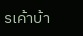รเค้าบ้า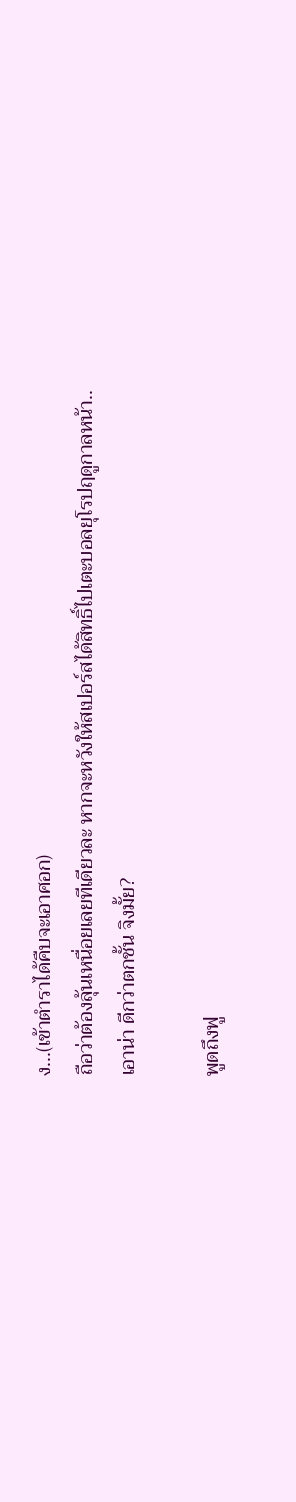ง...(เข้าตำราได้คืบจะเอาศอก)
ถือว่าต้องลุ้นเหนื่อยเลยทีเดียวละ หากจะหวังให้สเปอร์สได้สิทธิ์ไปเตะบอลยุโรปฤดูกาลหน้า..
เอาน่า ดีกว่าตกชั้น จิงมั้ย?

พูดถึงฟู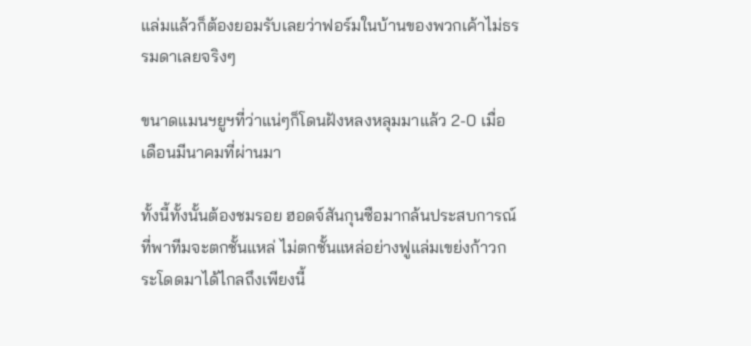แล่มแล้วก็ต้องยอมรับเลยว่าฟอร์มในบ้านของพวกเค้าไม่ธรรมดาเลยจริงๆ

ขนาดแมนฯยูฯที่ว่าแน่ๆก็โดนฝังหลงหลุมมาแล้ว 2-0 เมื่อเดือนมีนาคมที่ผ่านมา

ทั้งนี้ทั้งนั้นต้องชมรอย ฮอดจ์สันกุนซือมากล้นประสบการณ์ที่พาทีมจะตกชั้นแหล่ ไม่ตกชั้นแหล่อย่างฟูแล่มเขย่งก้าวกระโดดมาได้ไกลถึงเพียงนี้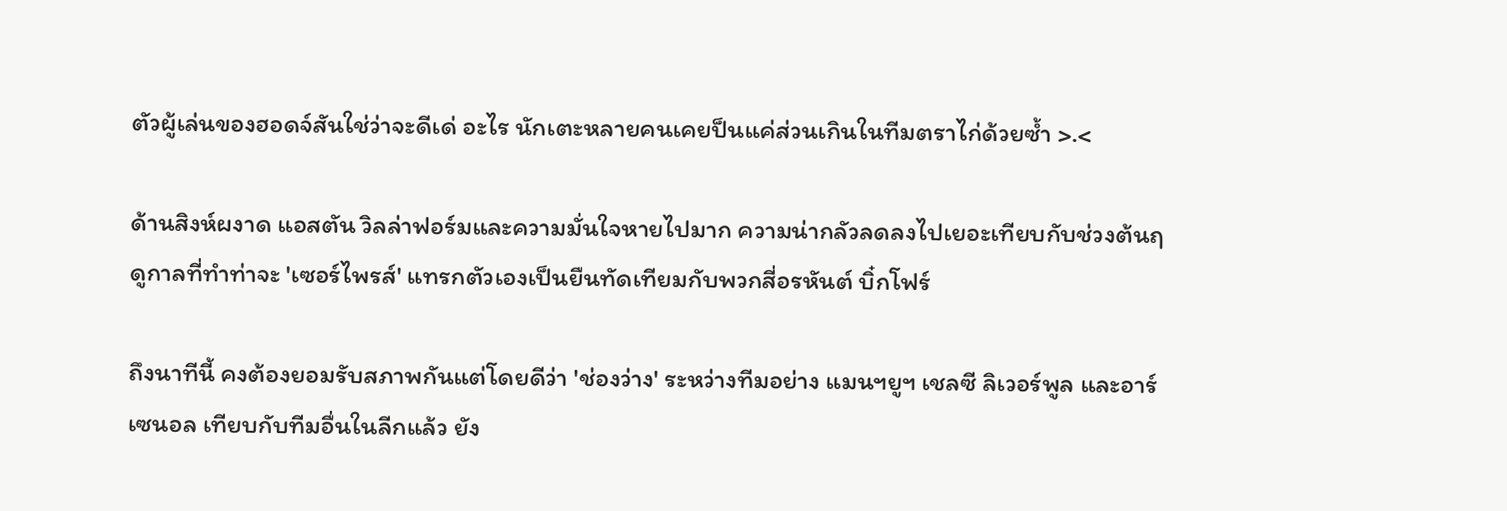ตัวผู้เล่นของฮอดจ์สันใช่ว่าจะดีเด่ อะไร นักเตะหลายคนเคยป็นแค่ส่วนเกินในทีมตราไก่ด้วยซ้ำ >.<

ด้านสิงห์ผงาด แอสตัน วิลล่าฟอร์มและความมั่นใจหายไปมาก ความน่ากลัวลดลงไปเยอะเทียบกับช่วงต้นฤดูกาลที่ทำท่าจะ 'เซอร์ไพรส์' แทรกตัวเองเป็นยืนทัดเทียมกับพวกสี่อรหันต์ บิ๋กโฟร์

ถึงนาทีนี้ คงต้องยอมรับสภาพกันแต่โดยดีว่า 'ช่องว่าง' ระหว่างทีมอย่าง แมนฯยูฯ เชลซี ลิเวอร์พูล และอาร์เซนอล เทียบกับทีมอื่นในลีกแล้ว ยัง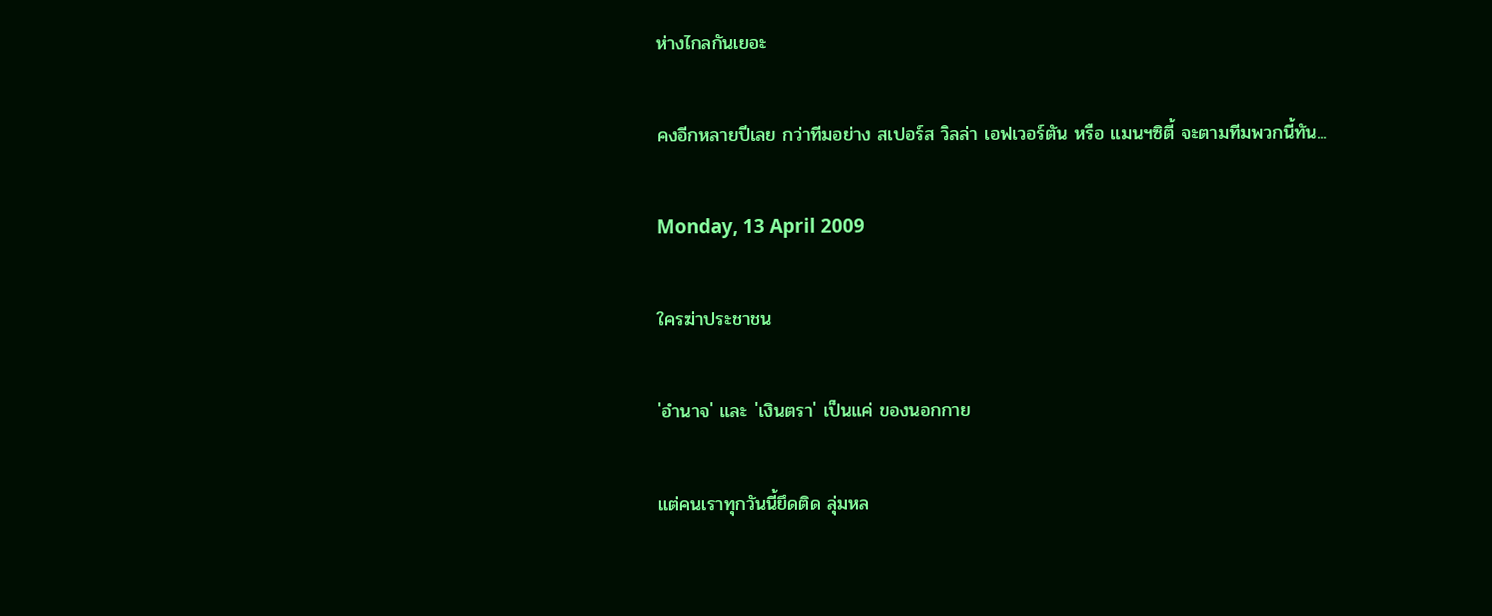ห่างไกลกันเยอะ

คงอีกหลายปีเลย กว่าทีมอย่าง สเปอร์ส วิลล่า เอฟเวอร์ตัน หรือ แมนฯซิตี้ จะตามทีมพวกนี้ทัน...

Monday, 13 April 2009

ใครฆ่าประชาชน

'อำนาจ' และ 'เงินตรา' เป็นแค่ ของนอกกาย

แต่คนเราทุกวันนี้ยึดติด ลุ่มหล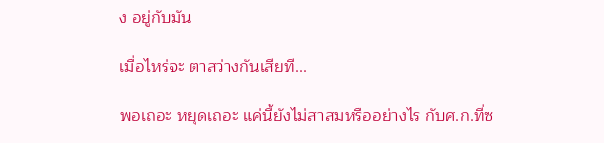ง อยู่กับมัน

เมื่อไหร่จะ ตาสว่างกันเสียที...

พอเถอะ หยุดเถอะ แค่นี้ยังไม่สาสมหรืออย่างไร กับศ.ก.ที่ซ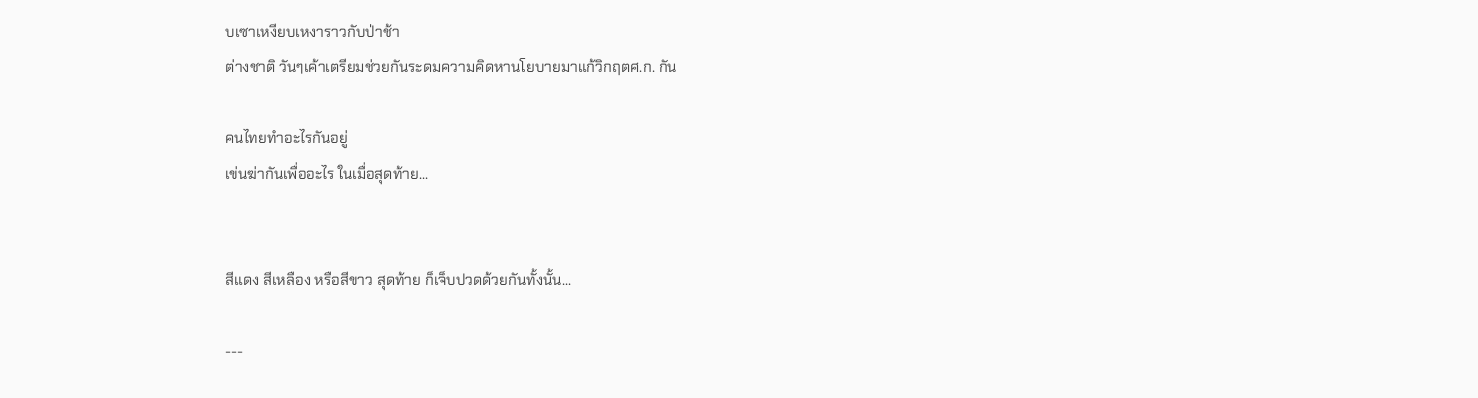บเซาเหงียบเหงาราวกับป่าช้า
ต่างชาติ วันๆเค้าเตรียมช่วยกันระดมความคิดหานโยบายมาแก้วิกฤตศ.ก. กัน

คนไทยทำอะไรกันอยู่
เข่นฆ่ากันเพื่ออะไร ในเมื่อสุดท้าย...


สีแดง สีเหลือง หรือสีขาว สุดท้าย ก็เจ็บปวดด้วยกันทั้งนั้น...

---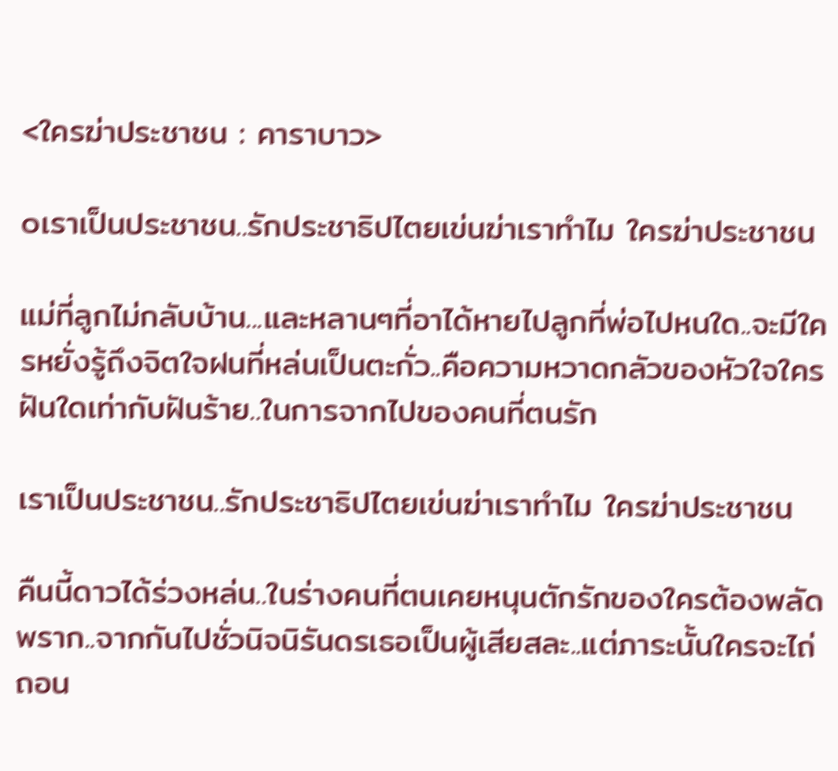<ใครฆ่าประชาชน : คาราบาว>

๐เราเป็นประชาชน..รักประชาธิปไตยเข่นฆ่าเราทำไม ใครฆ่าประชาชน

แม่ที่ลูกไม่กลับบ้าน...และหลานๆที่อาได้หายไปลูกที่พ่อไปหนใด..จะมีใครหยั่งรู้ถึงจิตใจฝนที่หล่นเป็นตะกั่ว..คือความหวาดกลัวของหัวใจใครฝันใดเท่ากับฝันร้าย..ในการจากไปของคนที่ตนรัก

เราเป็นประชาชน..รักประชาธิปไตยเข่นฆ่าเราทำไม ใครฆ่าประชาชน

คืนนี้ดาวได้ร่วงหล่น..ในร่างคนที่ตนเคยหนุนตักรักของใครต้องพลัดพราก..จากกันไปชั่วนิจนิรันดรเธอเป็นผู้เสียสละ..แต่ภาระนั้นใครจะไถ่ถอน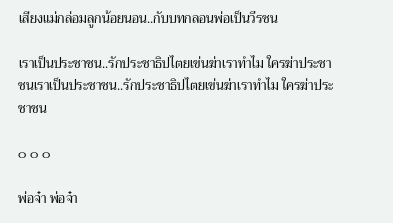เสียงแม่กล่อมลูกน้อยนอน..กับบทกลอนพ่อเป็นวีรชน

เราเป็นประชาชน..รักประชาธิปไตยเข่นฆ่าเราทำไม ใครฆ่าประชาชนเราเป็นประชาชน..รักประชาธิปไตยเข่นฆ่าเราทำไม ใครฆ่าประชาชน

๐ ๐ ๐

พ่อจ๋า พ่อจ๋า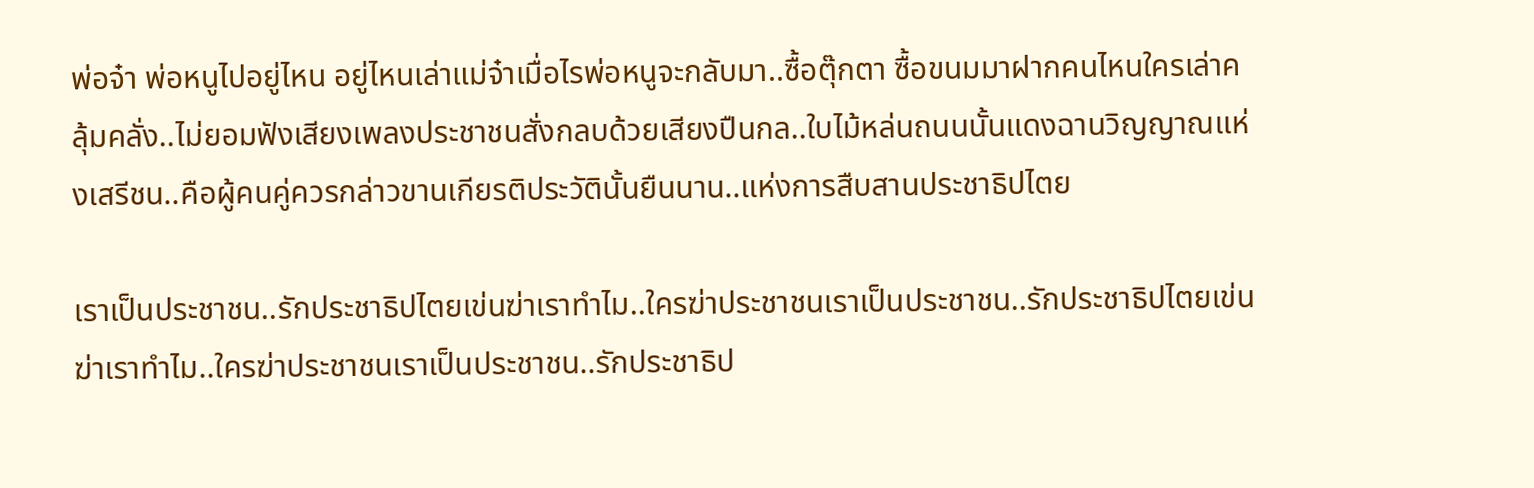พ่อจ๋า พ่อหนูไปอยู่ไหน อยู่ไหนเล่าแม่จ๋าเมื่อไรพ่อหนูจะกลับมา..ซื้อตุ๊กตา ซื้อขนมมาฝากคนไหนใครเล่าคลุ้มคลั่ง..ไม่ยอมฟังเสียงเพลงประชาชนสั่งกลบด้วยเสียงปืนกล..ใบไม้หล่นถนนนั้นแดงฉานวิญญาณแห่งเสรีชน..คือผู้คนคู่ควรกล่าวขานเกียรติประวัตินั้นยืนนาน..แห่งการสืบสานประชาธิปไตย

เราเป็นประชาชน..รักประชาธิปไตยเข่นฆ่าเราทำไม..ใครฆ่าประชาชนเราเป็นประชาชน..รักประชาธิปไตยเข่นฆ่าเราทำไม..ใครฆ่าประชาชนเราเป็นประชาชน..รักประชาธิป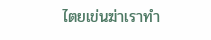ไตยเข่นฆ่าเราทำ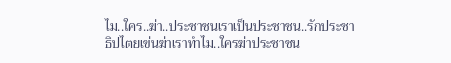ไม..ใคร..ฆ่า..ประชาชนเราเป็นประชาชน..รักประชาธิปไตยเข่นฆ่าเราทำไม..ใครฆ่าประชาชน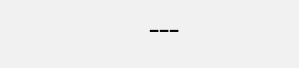---